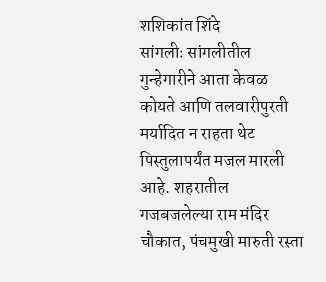शशिकांत शिंदे
सांगलीः सांगलीतील गुन्हेगारीने आता केवळ कोयते आणि तलवारीपुरती मर्यादित न राहता थेट पिस्तुलापर्यंत मजल मारली आहे. शहरातील गजबजलेल्या राम मंदिर चौकात, पंचमुखी मारुती रस्ता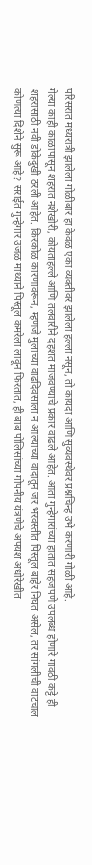परिसरात मध्यरात्री झालेला गोळीबार हा केवळ एका व्यक्तीवर झालेला हल्ला नसून, तो कायदा आणि सुव्यवस्थेवर प्रश्नचिन्ह उभे करणारी गोळी आहे.
गेल्या काही काळापासून शहरात नशेखोरी, कोयताहल्ले आणि तलवारीने दहशत माजवण्याचे प्रकार वाढले आहेत. आता गुन्हेगारांच्या हातात सहजपणे उपलब्ध होणारे गावठी कट्टे ही शहरासाठी नवी डोकेदुखी ठरली आहेत. किरकोळ कारणावरून, म्हणजे मुलाच्या वाढदिवसाला न आल्याच्या वादातून जर भरवस्तीत पिस्तूल बाहेर निघत असेल, तर सांगलीची वाटचाल कोणत्या दिशेने सुरू आहे? सराईत गुन्हेगार उजळ माथ्याने पिस्तूल कमरेला लावून फिरतात, ही बाब पोलिसांच्या गोपनीय यंत्रणेचे अपयश अधोरेखीत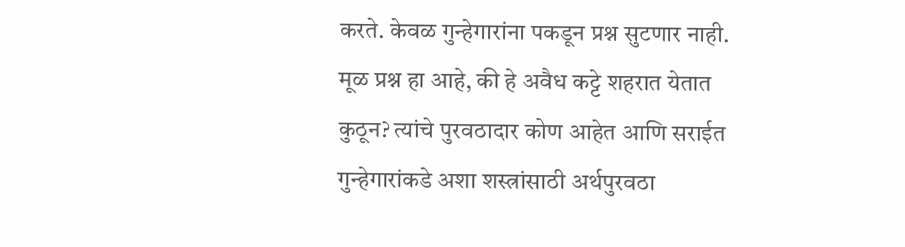करते. केवळ गुन्हेगारांना पकडून प्रश्न सुटणार नाही. मूळ प्रश्न हा आहे, की हे अवैध कट्टे शहरात येतात कुठून? त्यांचे पुरवठादार कोण आहेत आणि सराईत गुन्हेगारांकडे अशा शस्त्रांसाठी अर्थपुरवठा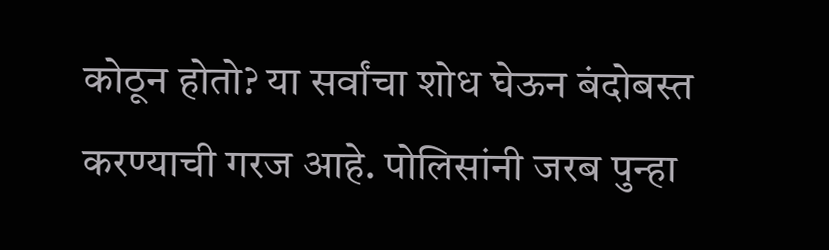कोठून होतो? या सर्वांचा शोध घेऊन बंदोबस्त करण्याची गरज आहे. पोलिसांनी जरब पुन्हा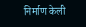निर्माण केली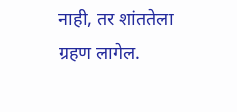नाही, तर शांततेला ग्रहण लागेल.